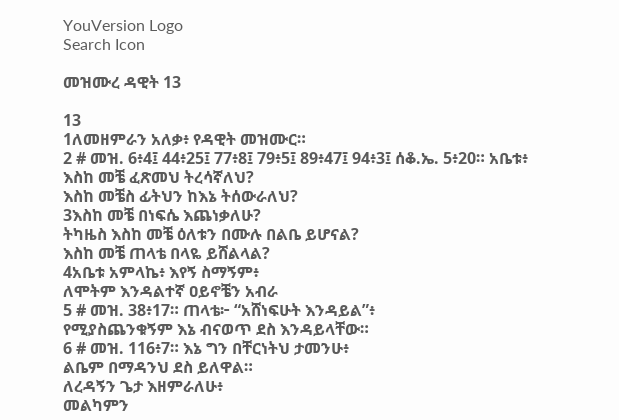YouVersion Logo
Search Icon

መዝሙረ ዳዊት 13

13
1ለመዘምራን አለቃ፥ የዳዊት መዝሙር።
2 # መዝ. 6፥4፤ 44፥25፤ 77፥8፤ 79፥5፤ 89፥47፤ 94፥3፤ ሰቆ.ኤ. 5፥20። አቤቱ፥ እስከ መቼ ፈጽመህ ትረሳኛለህ?
እስከ መቼስ ፊትህን ከእኔ ትሰውራለህ?
3እስከ መቼ በነፍሴ እጨነቃለሁ?
ትካዜስ እስከ መቼ ዕለቱን በሙሉ በልቤ ይሆናል?
እስከ መቼ ጠላቴ በላዬ ይሸልላል?
4አቤቱ አምላኬ፥ እየኝ ስማኝም፥
ለሞትም እንዳልተኛ ዐይኖቼን አብራ
5 # መዝ. 38፥17። ጠላቴ፦ “አሸነፍሁት እንዳይል”፥
የሚያስጨንቁኝም እኔ ብናወጥ ደስ እንዳይላቸው።
6 # መዝ. 116፥7። እኔ ግን በቸርነትህ ታመንሁ፥
ልቤም በማዳንህ ደስ ይለዋል።
ለረዳኝን ጌታ እዘምራለሁ፥
መልካምን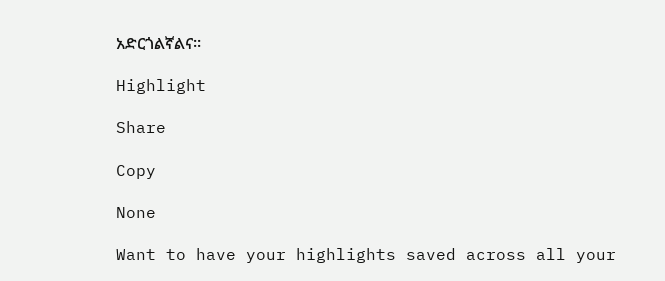አድርጎልኛልና።

Highlight

Share

Copy

None

Want to have your highlights saved across all your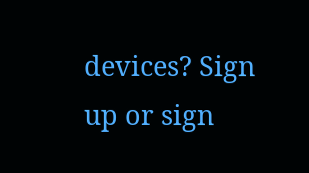devices? Sign up or sign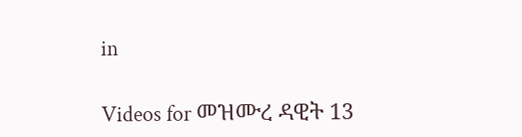in

Videos for መዝሙረ ዳዊት 13